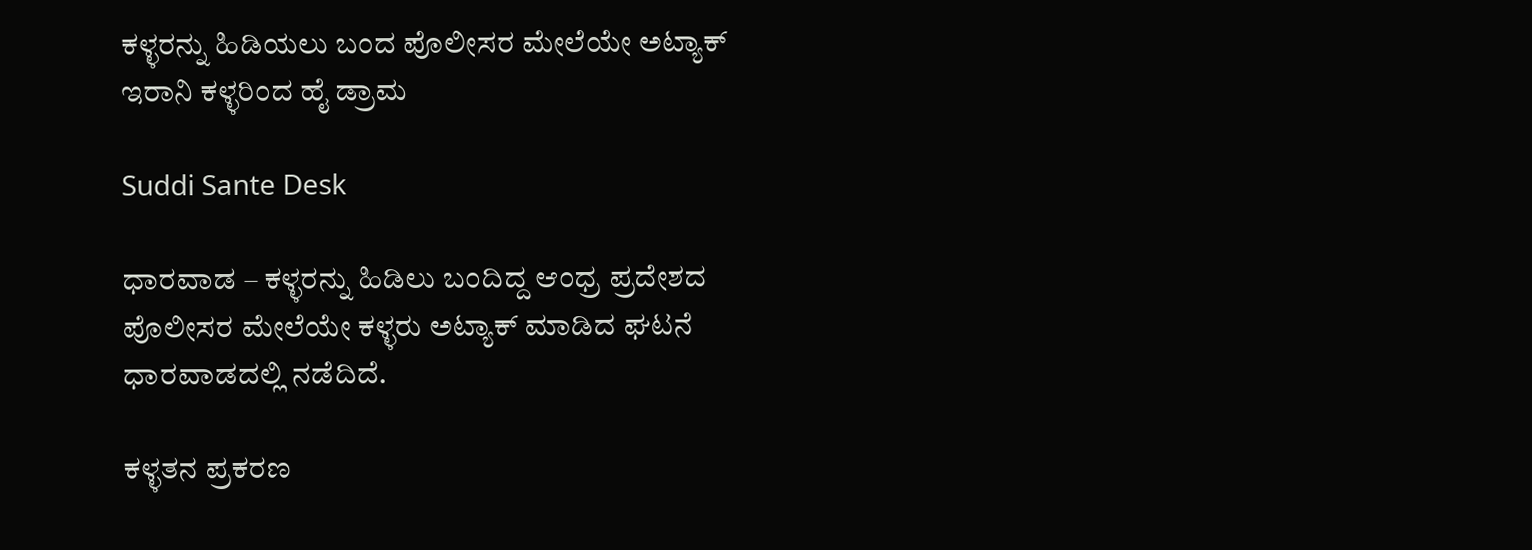ಕಳ್ಳರನ್ನು ಹಿಡಿಯಲು ಬಂದ ಪೊಲೀಸರ ಮೇಲೆಯೇ ಅಟ್ಯಾಕ್ ಇರಾನಿ ಕಳ್ಳರಿಂದ ಹೈ ಡ್ರಾಮ

Suddi Sante Desk

ಧಾರವಾಡ – ಕಳ್ಳರನ್ನು ಹಿಡಿಲು‌ ಬಂದಿದ್ದ ಆಂಧ್ರ ಪ್ರದೇಶದ ಪೊಲೀಸರ ಮೇಲೆಯೇ ಕಳ್ಳರು ಅಟ್ಯಾಕ್ ಮಾಡಿದ ಘಟನೆ ಧಾರವಾಡದಲ್ಲಿ ನಡೆದಿದೆ‌.

ಕಳ್ಳತನ ಪ್ರಕರಣ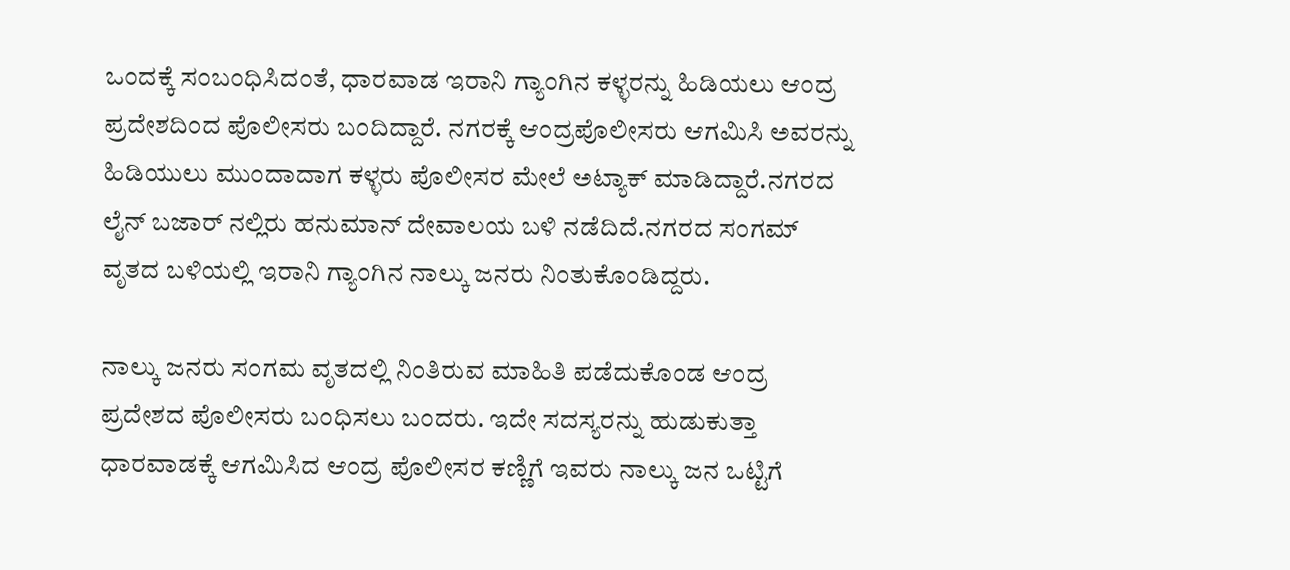ಒಂದಕ್ಕೆ ಸಂಬಂಧಿಸಿದಂತೆ, ಧಾರವಾಡ ಇರಾನಿ ಗ್ಯಾಂಗಿನ ಕಳ್ಳರನ್ನು ಹಿಡಿಯಲು ಆಂದ್ರ ಪ್ರದೇಶದಿಂದ ಪೊಲೀಸರು ಬಂದಿದ್ದಾರೆ. ನಗರಕ್ಕೆ ಆಂದ್ರಪೊಲೀಸರು ಆಗಮಿಸಿ ಅವರನ್ನು ಹಿಡಿಯುಲು ಮುಂದಾದಾಗ ಕಳ್ಳರು ಪೊಲೀಸರ ಮೇಲೆ ಅಟ್ಯಾಕ್ ಮಾಡಿದ್ದಾರೆ.ನಗರದ ಲೈನ್ ಬಜಾರ್ ನಲ್ಲಿರು ಹನುಮಾನ್ ದೇವಾಲಯ ಬಳಿ ನಡೆದಿದೆ.ನಗರದ ಸಂಗಮ್ ವೃತದ ಬಳಿಯಲ್ಲಿ ಇರಾನಿ ಗ್ಯಾಂಗಿನ ನಾಲ್ಕು ಜನರು ನಿಂತುಕೊಂಡಿದ್ದರು.

ನಾಲ್ಕು ಜನರು ಸಂಗಮ ವೃತದಲ್ಲಿ ನಿಂತಿರುವ ಮಾಹಿತಿ ಪಡೆದುಕೊಂಡ ಆಂದ್ರ ಪ್ರದೇಶದ ಪೊಲೀಸರು ಬಂಧಿಸಲು ಬಂದರು. ಇದೇ ಸದಸ್ಯರನ್ನು ಹುಡುಕುತ್ತಾ ಧಾರವಾಡಕ್ಕೆ ಆಗಮಿಸಿದ ಆಂದ್ರ ಪೊಲೀಸರ ಕಣ್ಣಿಗೆ ಇವರು ನಾಲ್ಕು ಜನ ಒಟ್ಟಿಗೆ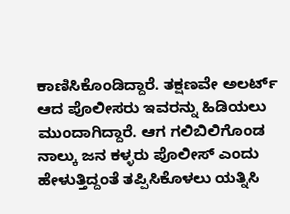ಕಾಣಿಸಿಕೊಂಡಿದ್ದಾರೆ. ತಕ್ಷಣವೇ ಅಲರ್ಟ್ ಆದ ಪೊಲೀಸರು ಇವರನ್ನು ಹಿಡಿಯಲು ಮುಂದಾಗಿದ್ದಾರೆ. ಆಗ ಗಲಿಬಿಲಿಗೊಂಡ ನಾಲ್ಕು ಜನ ಕಳ್ಳರು ಪೊಲೀಸ್ ಎಂದು ಹೇಳುತ್ತಿದ್ದಂತೆ ತಪ್ಪಿಸಿಕೊಳಲು ಯತ್ನಿಸಿ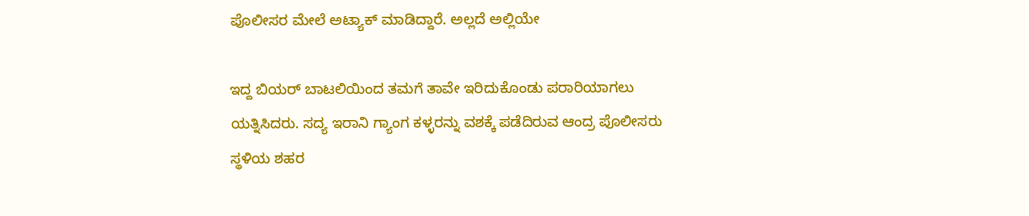ಪೊಲೀಸರ ಮೇಲೆ ಅಟ್ಯಾಕ್ ಮಾಡಿದ್ದಾರೆ. ಅಲ್ಲದೆ ಅಲ್ಲಿಯೇ

ಇದ್ದ ಬಿಯರ್ ಬಾಟಲಿಯಿಂದ ತಮಗೆ ತಾವೇ ಇರಿದುಕೊಂಡು ಪರಾರಿಯಾಗಲು ಯತ್ನಿಸಿದರು. ಸದ್ಯ ಇರಾನಿ ಗ್ಯಾಂಗ ಕಳ್ಳರನ್ನು ವಶಕ್ಕೆ ಪಡೆದಿರುವ ಆಂದ್ರ ಪೊಲೀಸರು ಸ್ಥಳಿಯ ಶಹರ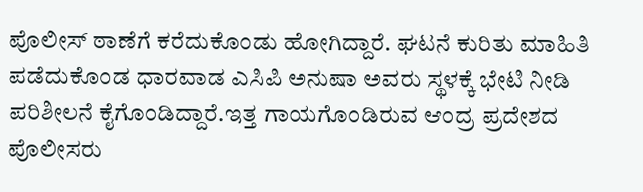ಪೊಲೀಸ್ ಠಾಣೆಗೆ ಕರೆದುಕೊಂಡು ಹೋಗಿದ್ದಾರೆ. ಘಟನೆ ಕುರಿತು ಮಾಹಿತಿ ಪಡೆದುಕೊಂಡ‌ ಧಾರವಾಡ ಎಸಿಪಿ‌ ಅನುಷಾ ಅವರು ಸ್ಥಳಕ್ಕೆ ಭೇಟಿ ನೀಡಿ ಪರಿಶೀಲನೆ ‌ಕೈಗೊಂಡಿದ್ದಾರೆ.ಇತ್ತ ಗಾಯಗೊಂಡಿರುವ ಆಂದ್ರ ಪ್ರದೇಶದ ಪೊಲೀಸರು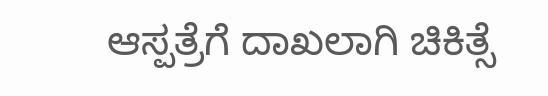ಆಸ್ಪತ್ರೆಗೆ ದಾಖಲಾಗಿ ಚಿಕಿತ್ಸೆ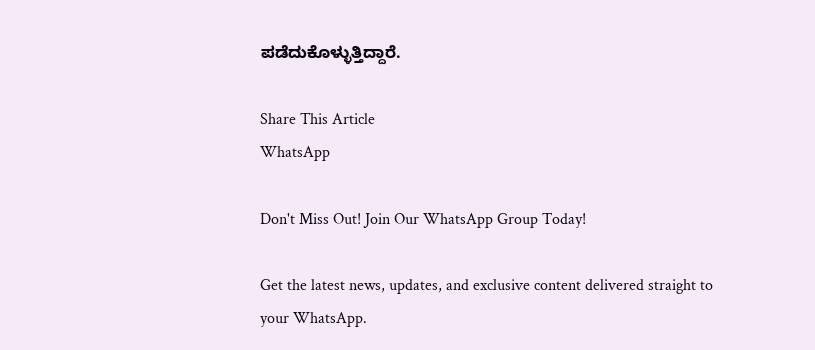ಪಡೆದುಕೊಳ್ಳುತ್ತಿದ್ದಾರೆ.

Share This Article
WhatsApp

Don't Miss Out! Join Our WhatsApp Group Today!

Get the latest news, updates, and exclusive content delivered straight to your WhatsApp.